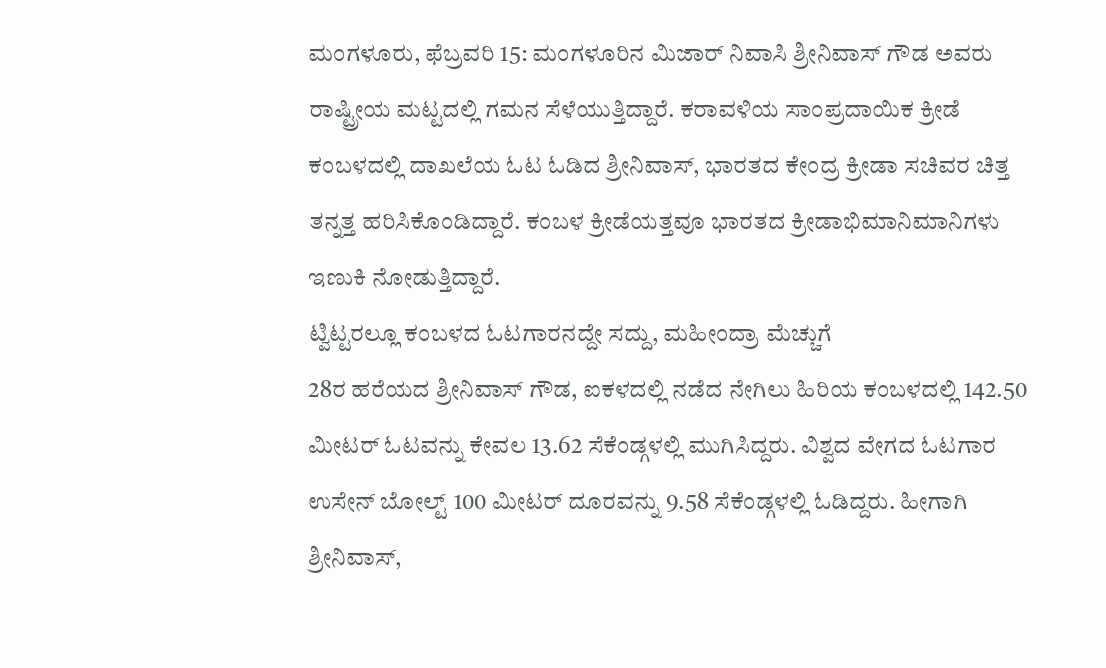ಮಂಗಳೂರು, ಫೆಬ್ರವರಿ 15: ಮಂಗಳೂರಿನ ಮಿಜಾರ್ ನಿವಾಸಿ ಶ್ರೀನಿವಾಸ್ ಗೌಡ ಅವರು ರಾಷ್ಟ್ರೀಯ ಮಟ್ಟದಲ್ಲಿ ಗಮನ ಸೆಳೆಯುತ್ತಿದ್ದಾರೆ. ಕರಾವಳಿಯ ಸಾಂಪ್ರದಾಯಿಕ ಕ್ರೀಡೆ ಕಂಬಳದಲ್ಲಿ ದಾಖಲೆಯ ಓಟ ಓಡಿದ ಶ್ರೀನಿವಾಸ್, ಭಾರತದ ಕೇಂದ್ರ ಕ್ರೀಡಾ ಸಚಿವರ ಚಿತ್ತ ತನ್ನತ್ತ ಹರಿಸಿಕೊಂಡಿದ್ದಾರೆ. ಕಂಬಳ ಕ್ರೀಡೆಯತ್ತವೂ ಭಾರತದ ಕ್ರೀಡಾಭಿಮಾನಿಮಾನಿಗಳು ಇಣುಕಿ ನೋಡುತ್ತಿದ್ದಾರೆ.
ಟ್ವಿಟ್ಟರಲ್ಲೂ ಕಂಬಳದ ಓಟಗಾರನದ್ದೇ ಸದ್ದು, ಮಹೀಂದ್ರಾ ಮೆಚ್ಚುಗೆ
28ರ ಹರೆಯದ ಶ್ರೀನಿವಾಸ್ ಗೌಡ, ಐಕಳದಲ್ಲಿ ನಡೆದ ನೇಗಿಲು ಹಿರಿಯ ಕಂಬಳದಲ್ಲಿ 142.50 ಮೀಟರ್ ಓಟವನ್ನು ಕೇವಲ 13.62 ಸೆಕೆಂಡ್ಗಳಲ್ಲಿ ಮುಗಿಸಿದ್ದರು. ವಿಶ್ವದ ವೇಗದ ಓಟಗಾರ ಉಸೇನ್ ಬೋಲ್ಟ್ 100 ಮೀಟರ್ ದೂರವನ್ನು 9.58 ಸೆಕೆಂಡ್ಗಳಲ್ಲಿ ಓಡಿದ್ದರು. ಹೀಗಾಗಿ ಶ್ರೀನಿವಾಸ್,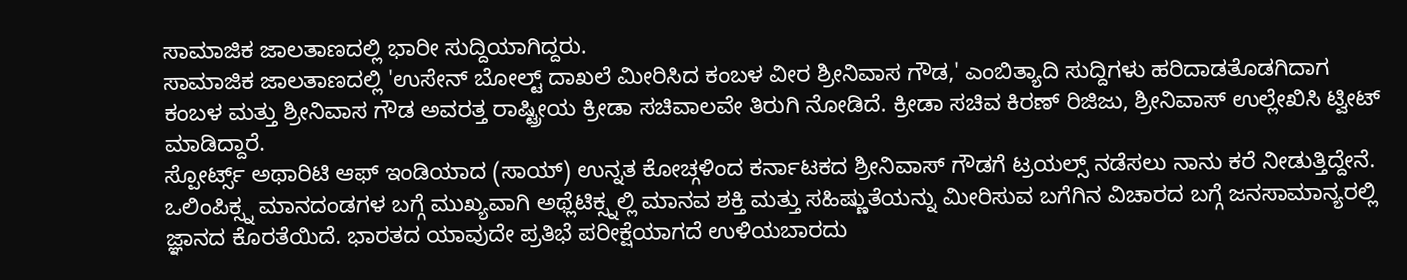ಸಾಮಾಜಿಕ ಜಾಲತಾಣದಲ್ಲಿ ಭಾರೀ ಸುದ್ದಿಯಾಗಿದ್ದರು.
ಸಾಮಾಜಿಕ ಜಾಲತಾಣದಲ್ಲಿ 'ಉಸೇನ್ ಬೋಲ್ಟ್ ದಾಖಲೆ ಮೀರಿಸಿದ ಕಂಬಳ ವೀರ ಶ್ರೀನಿವಾಸ ಗೌಡ,' ಎಂಬಿತ್ಯಾದಿ ಸುದ್ದಿಗಳು ಹರಿದಾಡತೊಡಗಿದಾಗ ಕಂಬಳ ಮತ್ತು ಶ್ರೀನಿವಾಸ ಗೌಡ ಅವರತ್ತ ರಾಷ್ಟ್ರೀಯ ಕ್ರೀಡಾ ಸಚಿವಾಲವೇ ತಿರುಗಿ ನೋಡಿದೆ. ಕ್ರೀಡಾ ಸಚಿವ ಕಿರಣ್ ರಿಜಿಜು, ಶ್ರೀನಿವಾಸ್ ಉಲ್ಲೇಖಿಸಿ ಟ್ವೀಟ್ ಮಾಡಿದ್ದಾರೆ.
ಸ್ಪೋರ್ಟ್ಸ್ ಅಥಾರಿಟಿ ಆಫ್ ಇಂಡಿಯಾದ (ಸಾಯ್) ಉನ್ನತ ಕೋಚ್ಗಳಿಂದ ಕರ್ನಾಟಕದ ಶ್ರೀನಿವಾಸ್ ಗೌಡಗೆ ಟ್ರಯಲ್ಸ್ ನಡೆಸಲು ನಾನು ಕರೆ ನೀಡುತ್ತಿದ್ದೇನೆ. ಒಲಿಂಪಿಕ್ಸ್ನ ಮಾನದಂಡಗಳ ಬಗ್ಗೆ ಮುಖ್ಯವಾಗಿ ಅಥ್ಲೆಟಿಕ್ಸ್ನಲ್ಲಿ ಮಾನವ ಶಕ್ತಿ ಮತ್ತು ಸಹಿಷ್ಣುತೆಯನ್ನು ಮೀರಿಸುವ ಬಗೆಗಿನ ವಿಚಾರದ ಬಗ್ಗೆ ಜನಸಾಮಾನ್ಯರಲ್ಲಿ ಜ್ಞಾನದ ಕೊರತೆಯಿದೆ. ಭಾರತದ ಯಾವುದೇ ಪ್ರತಿಭೆ ಪರೀಕ್ಷೆಯಾಗದೆ ಉಳಿಯಬಾರದು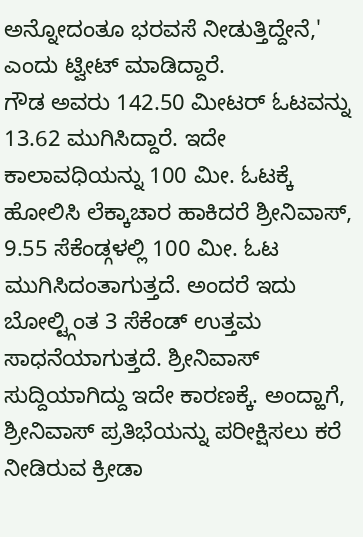ಅನ್ನೋದಂತೂ ಭರವಸೆ ನೀಡುತ್ತಿದ್ದೇನೆ,' ಎಂದು ಟ್ವೀಟ್ ಮಾಡಿದ್ದಾರೆ.
ಗೌಡ ಅವರು 142.50 ಮೀಟರ್ ಓಟವನ್ನು 13.62 ಮುಗಿಸಿದ್ದಾರೆ. ಇದೇ ಕಾಲಾವಧಿಯನ್ನು 100 ಮೀ. ಓಟಕ್ಕೆ ಹೋಲಿಸಿ ಲೆಕ್ಕಾಚಾರ ಹಾಕಿದರೆ ಶ್ರೀನಿವಾಸ್, 9.55 ಸೆಕೆಂಡ್ಗಳಲ್ಲಿ 100 ಮೀ. ಓಟ ಮುಗಿಸಿದಂತಾಗುತ್ತದೆ. ಅಂದರೆ ಇದು ಬೋಲ್ಟ್ಗಿಂತ 3 ಸೆಕೆಂಡ್ ಉತ್ತಮ ಸಾಧನೆಯಾಗುತ್ತದೆ. ಶ್ರೀನಿವಾಸ್ ಸುದ್ದಿಯಾಗಿದ್ದು ಇದೇ ಕಾರಣಕ್ಕೆ. ಅಂದ್ಹಾಗೆ, ಶ್ರೀನಿವಾಸ್ ಪ್ರತಿಭೆಯನ್ನು ಪರೀಕ್ಷಿಸಲು ಕರೆ ನೀಡಿರುವ ಕ್ರೀಡಾ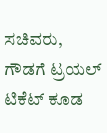ಸಚಿವರು, ಗೌಡಗೆ ಟ್ರಯಲ್ ಟಿಕೆಟ್ ಕೂಡ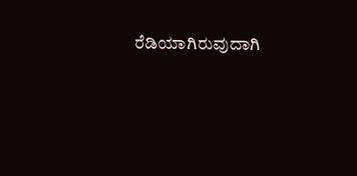ರೆಡಿಯಾಗಿರುವುದಾಗಿ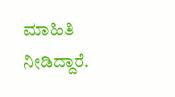ಮಾಹಿತಿ ನೀಡಿದ್ದಾರೆ.